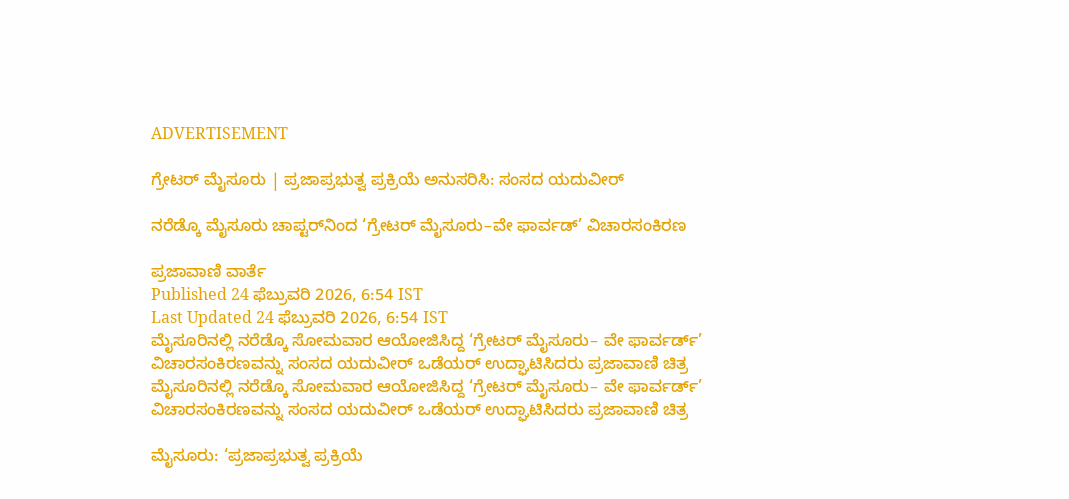ADVERTISEMENT

ಗ್ರೇಟರ್‌ ಮೈಸೂರು | ಪ್ರಜಾಪ್ರಭುತ್ವ ಪ್ರಕ್ರಿಯೆ ಅನುಸರಿಸಿ: ಸಂಸದ ಯದುವೀರ್‌

ನರೆಡ್ಕೊ ಮೈಸೂರು ಚಾಪ್ಟರ್‌ನಿಂದ ‘ಗ್ರೇಟರ್ ಮೈಸೂರು–ವೇ ಫಾರ್ವಡ್‌’ ವಿಚಾರಸಂಕಿರಣ

ಪ್ರಜಾವಾಣಿ ವಾರ್ತೆ
Published 24 ಫೆಬ್ರುವರಿ 2026, 6:54 IST
Last Updated 24 ಫೆಬ್ರುವರಿ 2026, 6:54 IST
ಮೈಸೂರಿನಲ್ಲಿ ನರೆಡ್ಕೊ ಸೋಮವಾರ ಆಯೋಜಿಸಿದ್ದ ‘ಗ್ರೇಟರ್ ಮೈಸೂರು– ವೇ ಫಾರ್ವರ್ಡ್‌’ ವಿಚಾರಸಂಕಿರಣವನ್ನು ಸಂಸದ ಯದುವೀರ್ ಒಡೆಯರ್ ಉದ್ಘಾಟಿಸಿದರು ಪ್ರಜಾವಾಣಿ ಚಿತ್ರ
ಮೈಸೂರಿನಲ್ಲಿ ನರೆಡ್ಕೊ ಸೋಮವಾರ ಆಯೋಜಿಸಿದ್ದ ‘ಗ್ರೇಟರ್ ಮೈಸೂರು– ವೇ ಫಾರ್ವರ್ಡ್‌’ ವಿಚಾರಸಂಕಿರಣವನ್ನು ಸಂಸದ ಯದುವೀರ್ ಒಡೆಯರ್ ಉದ್ಘಾಟಿಸಿದರು ಪ್ರಜಾವಾಣಿ ಚಿತ್ರ

ಮೈಸೂರು: ‘ಪ್ರಜಾಪ್ರಭುತ್ವ ಪ್ರಕ್ರಿಯೆ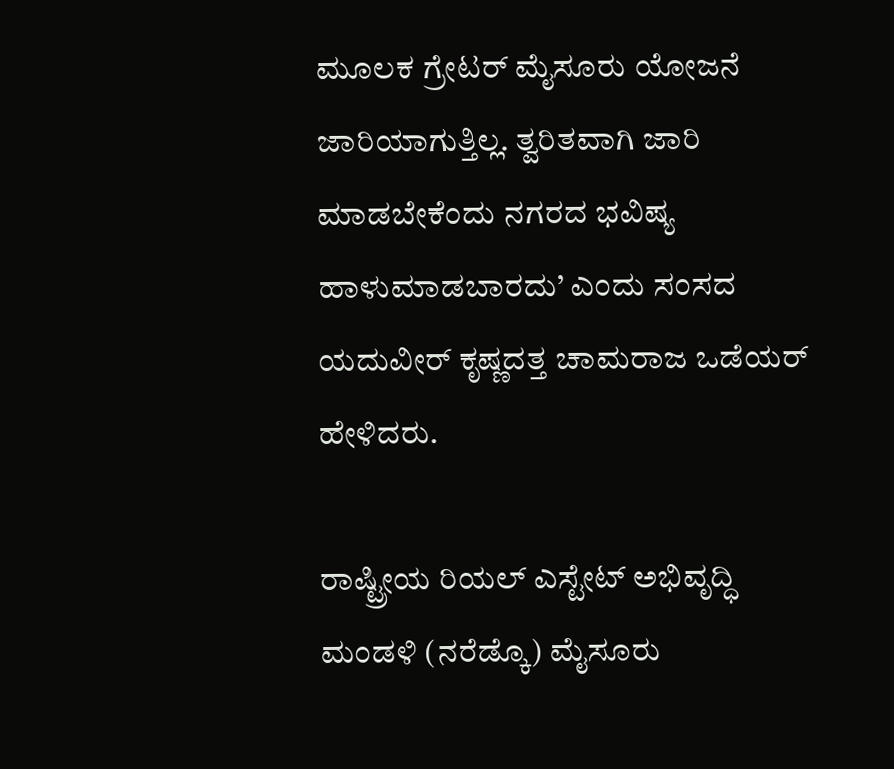ಮೂಲಕ ಗ್ರೇಟರ್‌ ಮೈಸೂರು ಯೋಜನೆ ಜಾರಿಯಾಗುತ್ತಿಲ್ಲ. ತ್ವರಿತವಾಗಿ ಜಾರಿ ಮಾಡಬೇಕೆಂದು ನಗರದ ಭವಿಷ್ಯ ಹಾಳುಮಾಡಬಾರದು’ ಎಂದು ಸಂಸದ ಯದುವೀರ್‌ ಕೃಷ್ಣದತ್ತ ಚಾಮರಾಜ ಒಡೆಯರ್‌ ಹೇಳಿದರು.

ರಾಷ್ಟ್ರೀಯ ರಿಯಲ್ ಎಸ್ಟೇಟ್ ಅಭಿವೃದ್ಧಿ ಮಂಡಳಿ (ನರೆಡ್ಕೊ) ಮೈಸೂರು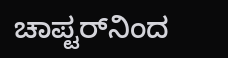ಚಾಪ್ಟರ್‌ನಿಂದ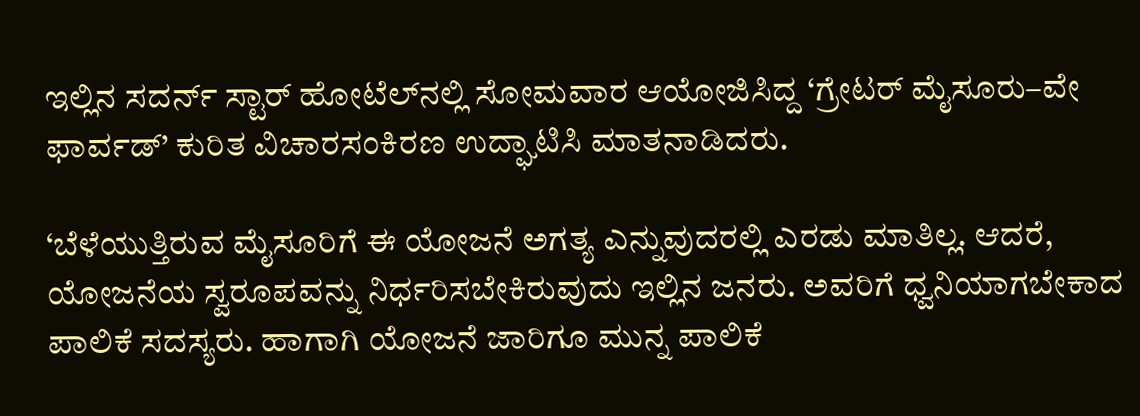ಇಲ್ಲಿನ ಸದರ್ನ್ ಸ್ಟಾರ್‌ ಹೋಟೆಲ್‌ನಲ್ಲಿ ಸೋಮವಾರ ಆಯೋಜಿಸಿದ್ದ ‘ಗ್ರೇಟರ್ ಮೈಸೂರು–ವೇ ಫಾರ್ವಡ್‌’ ಕುರಿತ ವಿಚಾರಸಂಕಿರಣ ಉದ್ಘಾಟಿಸಿ ಮಾತನಾಡಿದರು.

‘ಬೆಳೆಯುತ್ತಿರುವ ಮೈಸೂರಿಗೆ ಈ ಯೋಜನೆ ಅಗತ್ಯ ಎನ್ನುವುದರಲ್ಲಿ ಎರಡು ಮಾತಿಲ್ಲ. ಆದರೆ, ಯೋಜನೆಯ ಸ್ವರೂಪವನ್ನು ನಿರ್ಧರಿಸಬೇಕಿರುವುದು ಇಲ್ಲಿನ ಜನರು. ಅವರಿಗೆ ಧ್ವನಿಯಾಗಬೇಕಾದ ಪಾಲಿಕೆ ಸದಸ್ಯರು. ಹಾಗಾಗಿ ಯೋಜನೆ ಜಾರಿಗೂ ಮುನ್ನ ಪಾಲಿಕೆ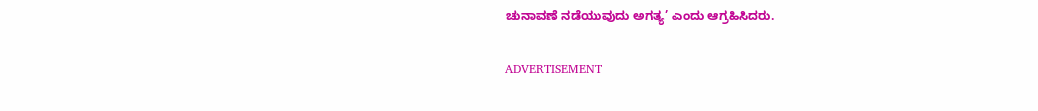ಚುನಾವಣೆ ನಡೆಯುವುದು ಅಗತ್ಯ’ ಎಂದು ಆಗ್ರಹಿಸಿದರು.

ADVERTISEMENT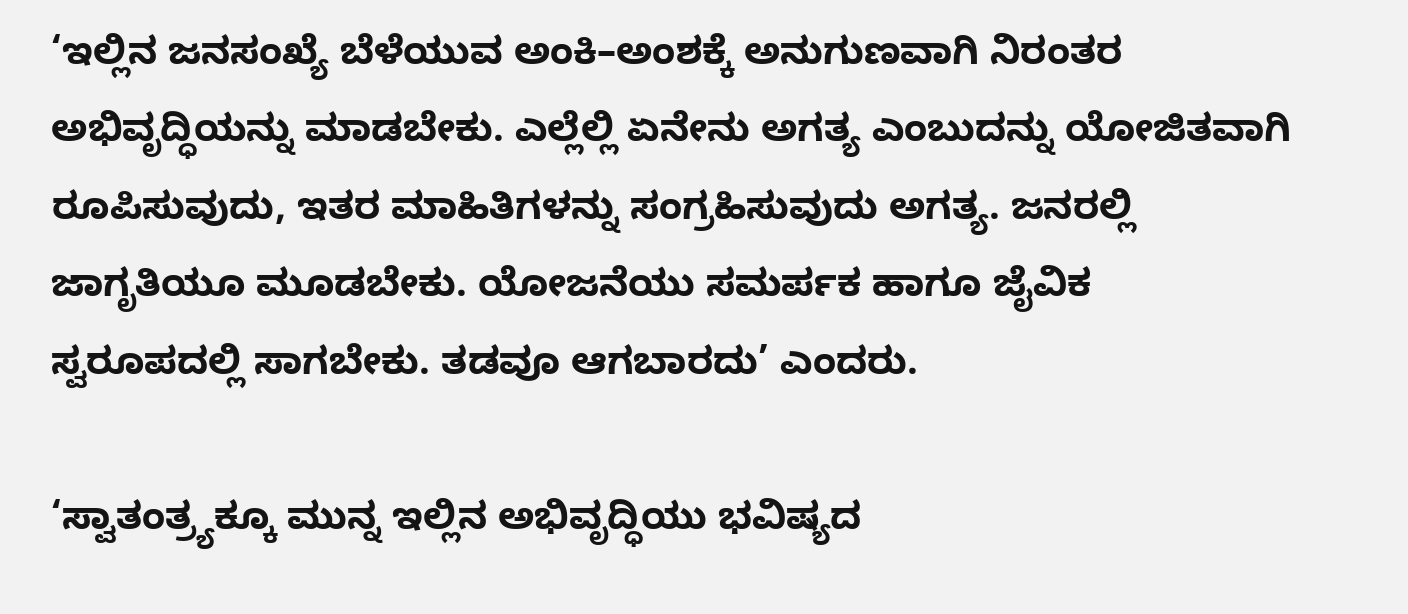‘ಇಲ್ಲಿನ ಜನಸಂಖ್ಯೆ ಬೆಳೆಯುವ ಅಂಕಿ–ಅಂಶಕ್ಕೆ ಅನುಗುಣವಾಗಿ ನಿರಂತರ ಅಭಿವೃದ್ಧಿಯನ್ನು ಮಾಡಬೇಕು. ಎಲ್ಲೆಲ್ಲಿ ಏನೇನು ಅಗತ್ಯ ಎಂಬುದನ್ನು ಯೋಜಿತವಾಗಿ ರೂಪಿಸುವುದು, ಇತರ ಮಾಹಿತಿಗಳನ್ನು ಸಂಗ್ರಹಿಸುವುದು ಅಗತ್ಯ. ಜನರಲ್ಲಿ ಜಾಗೃತಿಯೂ ಮೂಡಬೇಕು. ಯೋಜನೆಯು ಸಮರ್ಪಕ ಹಾಗೂ ಜೈವಿಕ ಸ್ವರೂಪದಲ್ಲಿ ಸಾಗಬೇಕು. ತಡವೂ ಆಗಬಾರದು’ ಎಂದರು.

‘ಸ್ವಾತಂತ್ರ್ಯಕ್ಕೂ ಮುನ್ನ ಇಲ್ಲಿನ ಅಭಿವೃದ್ಧಿಯು ಭವಿಷ್ಯದ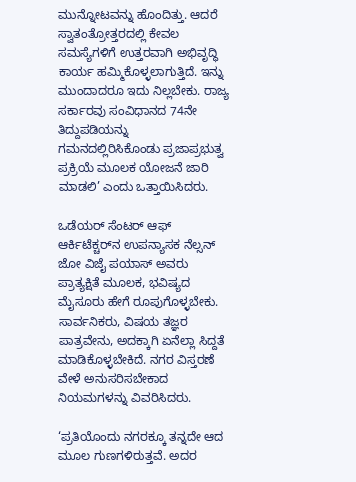ಮುನ್ನೋಟವನ್ನು ಹೊಂದಿತ್ತು. ಆದರೆ ಸ್ವಾತಂತ್ರೋತ್ತರದಲ್ಲಿ ಕೇವಲ ಸಮಸ್ಯೆಗಳಿಗೆ ಉತ್ತರವಾಗಿ ಅಭಿವೃದ್ಧಿ ಕಾರ್ಯ ಹಮ್ಮಿಕೊಳ್ಳಲಾಗುತ್ತಿದೆ. ಇನ್ನು ಮುಂದಾದರೂ ಇದು ನಿಲ್ಲಬೇಕು. ರಾಜ್ಯ ಸರ್ಕಾರವು ಸಂವಿಧಾನದ 74ನೇ ತಿದ್ದುಪಡಿಯನ್ನು ಗಮನದಲ್ಲಿರಿಸಿಕೊಂಡು ಪ್ರಜಾಪ್ರಭುತ್ವ ಪ್ರಕ್ರಿಯೆ ಮೂಲಕ ಯೋಜನೆ ಜಾರಿ ಮಾಡಲಿ’ ಎಂದು ಒತ್ತಾಯಿಸಿದರು.

ಒಡೆಯರ್ ಸೆಂಟರ್ ಆಫ್ ಆರ್ಕಿಟೆಕ್ಚರ್‌ನ ಉಪನ್ಯಾಸಕ ನೆಲ್ಸನ್ ಜೋ ವಿಜೈ ಪಯಾಸ್ ಅವರು ಪ್ರಾತ್ಯಕ್ಷಿತೆ ಮೂಲಕ, ಭವಿಷ್ಯದ ಮೈಸೂರು ಹೇಗೆ ರೂಪುಗೊಳ್ಳಬೇಕು. ಸಾರ್ವನಿಕರು, ವಿಷಯ ತಜ್ಞರ ಪಾತ್ರವೇನು, ಅದಕ್ಕಾಗಿ ಏನೆಲ್ಲಾ ಸಿದ್ದತೆ ಮಾಡಿಕೊಳ್ಳಬೇಕಿದೆ. ನಗರ ವಿಸ್ತರಣೆ ವೇಳೆ ಅನುಸರಿಸಬೇಕಾದ ನಿಯಮಗಳನ್ನು ವಿವರಿಸಿದರು.

‘ಪ್ರತಿಯೊಂದು ನಗರಕ್ಕೂ ತನ್ನದೇ ಆದ ಮೂಲ ಗುಣಗಳಿರುತ್ತವೆ. ಅದರ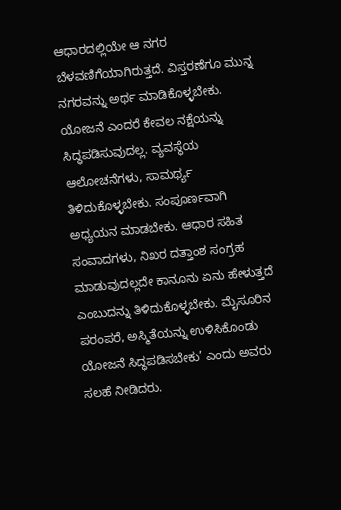ಆಧಾರದಲ್ಲಿಯೇ ಆ ನಗರ ಬೆಳವಣಿಗೆಯಾಗಿರುತ್ತದೆ. ವಿಸ್ತರಣೆಗೂ ಮುನ್ನ ನಗರವನ್ನು ಅರ್ಥ ಮಾಡಿಕೊಳ್ಳಬೇಕು. ಯೋಜನೆ ಎಂದರೆ ಕೇವಲ ನಕ್ಷೆಯನ್ನು ಸಿದ್ಧಪಡಿಸುವುದಲ್ಲ. ವ್ಯವಸ್ಥೆಯ ಆಲೋಚನೆಗಳು, ಸಾಮರ್ಥ್ಯ ತಿಳಿದುಕೊಳ್ಳಬೇಕು. ಸಂಪೂರ್ಣವಾಗಿ ಅಧ್ಯಯನ ಮಾಡಬೇಕು. ಆಧಾರ ಸಹಿತ ಸಂವಾದಗಳು, ನಿಖರ ದತ್ತಾಂಶ ಸಂಗ್ರಹ ಮಾಡುವುದಲ್ಲದೇ ಕಾನೂನು ಏನು ಹೇಳುತ್ತದೆ ಎಂಬುದನ್ನು ತಿಳಿದುಕೊಳ್ಳಬೇಕು. ಮೈಸೂರಿನ ಪರಂಪರೆ, ಅಸ್ಮಿತೆಯನ್ನು ಉಳಿಸಿಕೊಂಡು ಯೋಜನೆ ಸಿದ್ಧಪಡಿಸಬೇಕು’ ಎಂದು ಅವರು ಸಲಹೆ ನೀಡಿದರು.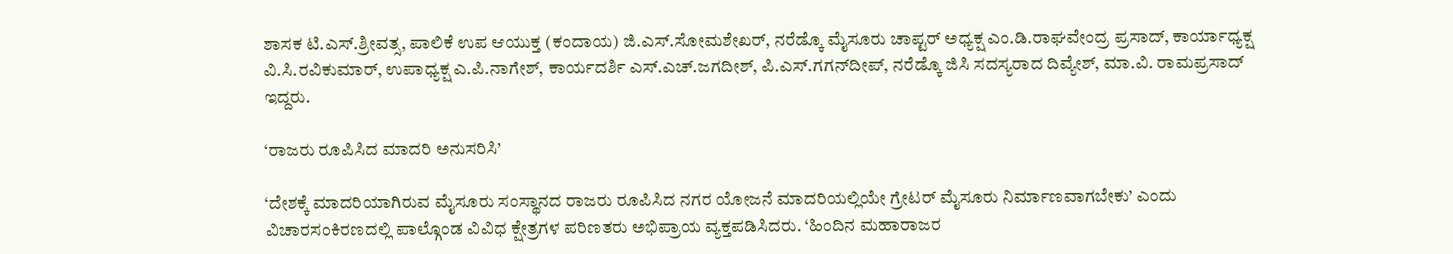ಶಾಸಕ ಟಿ.ಎಸ್‌.ಶ್ರೀವತ್ಸ, ಪಾಲಿಕೆ ಉಪ ಆಯುಕ್ತ (ಕಂದಾಯ) ಜಿ.ಎಸ್‌.ಸೋಮಶೇಖರ್‌, ನರೆಡ್ಕೊ ಮೈಸೂರು ಚಾಪ್ಟರ್‌ ಅಧ್ಯಕ್ಷ ಎಂ.ಡಿ.ರಾಘವೇಂದ್ರ ಪ್ರಸಾದ್‌, ಕಾರ್ಯಾಧ್ಯಕ್ಷ ವಿ.ಸಿ.ರವಿಕುಮಾರ್‌, ಉಪಾಧ್ಯಕ್ಷ ಎ.ಪಿ.ನಾಗೇಶ್‌, ಕಾರ್ಯದರ್ಶಿ ಎಸ್‌.ಎಚ್‌.ಜಗದೀಶ್‌, ಪಿ.ಎಸ್‌.ಗಗನ್‌ದೀಪ್‌, ನರೆಡ್ಕೊ ಜಿಸಿ ಸದಸ್ಯರಾದ ದಿವ್ಯೇಶ್‌, ಮಾ.ವಿ. ರಾಮಪ್ರಸಾದ್‌ ಇದ್ದರು.

‘ರಾಜರು ರೂಪಿಸಿದ ಮಾದರಿ ಅನುಸರಿಸಿ’

‘ದೇಶಕ್ಕೆ ಮಾದರಿಯಾಗಿರುವ ಮೈಸೂರು ಸಂಸ್ಥಾನದ ರಾಜರು ರೂಪಿಸಿದ ನಗರ ಯೋಜನೆ ಮಾದರಿಯಲ್ಲಿಯೇ ಗ್ರೇಟರ್‌ ಮೈಸೂರು ನಿರ್ಮಾಣವಾಗಬೇಕು’ ಎಂದು ವಿಚಾರಸಂಕಿರಣದಲ್ಲಿ ಪಾಲ್ಗೊಂಡ ವಿವಿಧ ಕ್ಷೇತ್ರಗಳ ಪರಿಣತರು ಅಭಿಪ್ರಾಯ ವ್ಯಕ್ತಪಡಿಸಿದರು. ‘ಹಿಂದಿನ ಮಹಾರಾಜರ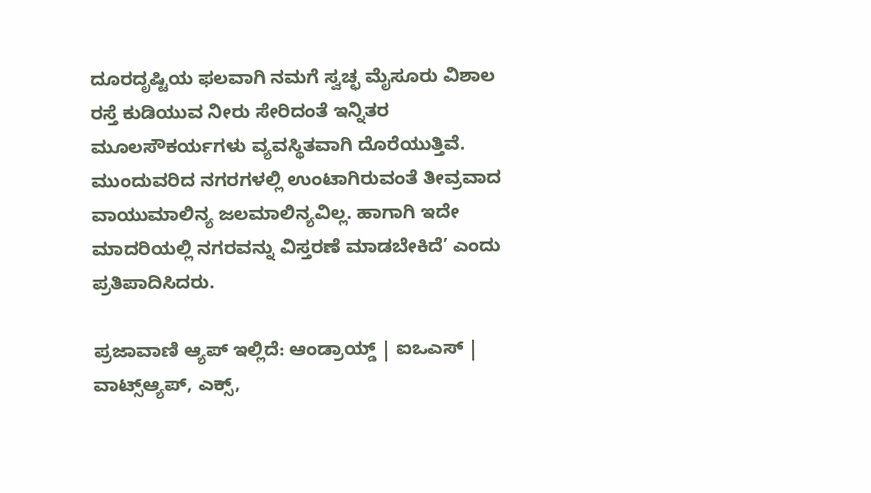ದೂರದೃಷ್ಟಿಯ ಫಲವಾಗಿ ನಮಗೆ ಸ್ವಚ್ಛ ಮೈಸೂರು ವಿಶಾಲ ರಸ್ತೆ ಕುಡಿಯುವ ನೀರು ಸೇರಿದಂತೆ ಇನ್ನಿತರ ಮೂಲಸೌಕರ್ಯಗಳು ವ್ಯವಸ್ಥಿತವಾಗಿ ದೊರೆಯುತ್ತಿವೆ. ಮುಂದುವರಿದ ನಗರಗಳಲ್ಲಿ ಉಂಟಾಗಿರುವಂತೆ ತೀವ್ರವಾದ ವಾಯುಮಾಲಿನ್ಯ ಜಲಮಾಲಿನ್ಯವಿಲ್ಲ. ಹಾಗಾಗಿ ಇದೇ ಮಾದರಿಯಲ್ಲಿ ನಗರವನ್ನು ವಿಸ್ತರಣೆ ಮಾಡಬೇಕಿದೆ’ ಎಂದು ಪ್ರತಿಪಾದಿಸಿದರು.

ಪ್ರಜಾವಾಣಿ ಆ್ಯಪ್ ಇಲ್ಲಿದೆ: ಆಂಡ್ರಾಯ್ಡ್ | ಐಒಎಸ್ | ವಾಟ್ಸ್ಆ್ಯಪ್, ಎಕ್ಸ್,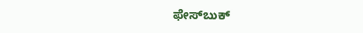ಫೇಸ್‌ಬುಕ್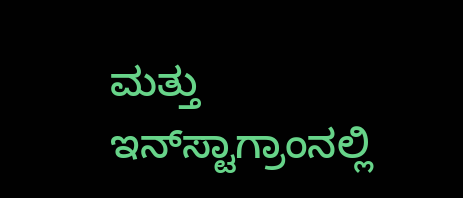ಮತ್ತು ಇನ್‌ಸ್ಟಾಗ್ರಾಂನಲ್ಲಿ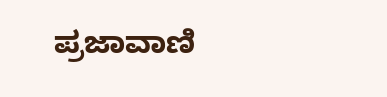ಪ್ರಜಾವಾಣಿ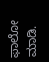ಫಾಲೋ ಮಾಡಿ.